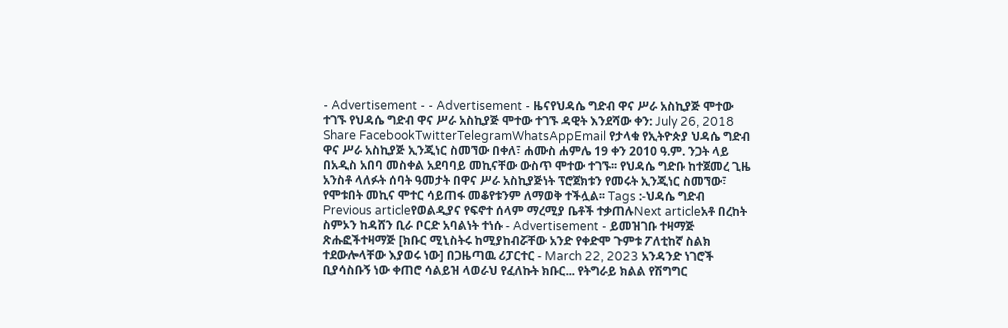- Advertisement - - Advertisement - ዜናየህዳሴ ግድብ ዋና ሥራ አስኪያጅ ሞተው ተገኙ የህዳሴ ግድብ ዋና ሥራ አስኪያጅ ሞተው ተገኙ ዳዊት እንደሻው ቀን: July 26, 2018 Share FacebookTwitterTelegramWhatsAppEmail የታላቁ የኢትዮጵያ ህዳሴ ግድብ ዋና ሥራ አስኪያጅ ኢንጂነር ስመኘው በቀለ፣ ሐሙስ ሐምሌ 19 ቀን 2010 ዓ.ም. ንጋት ላይ በአዲስ አበባ መስቀል አደባባይ መኪናቸው ውስጥ ሞተው ተገኙ፡፡ የህዳሴ ግድቡ ከተጀመረ ጊዜ አንስቶ ላለፉት ሰባት ዓመታት በዋና ሥራ አስኪያጅነት ፕሮጀክቱን የመሩት ኢንጂነር ስመኘው፣ የሞቱበት መኪና ሞተር ሳይጠፋ መቆየቱንም ለማወቅ ተችሏል፡፡ Tags :-ህዳሴ ግድብ Previous articleየወልዲያና የፍኖተ ሰላም ማረሚያ ቤቶች ተቃጠሉNext articleአቶ በረከት ስምኦን ከዳሸን ቢራ ቦርድ አባልነት ተነሱ - Advertisement - ይመዝገቡ ተዛማጅ ጽሑፎችተዛማጅ [ክቡር ሚኒስትሩ ከሚያከብሯቸው አንድ የቀድሞ ጉምቱ ፖለቲከኛ ስልክ ተደውሎላቸው እያወሩ ነው] በጋዜጣዉ ሪፓርተር - March 22, 2023 አንዳንድ ነገሮች ቢያሳስቡኝ ነው ቀጠሮ ሳልይዝ ላወራህ የፈለኩት ክቡር... የትግራይ ክልል የሽግግር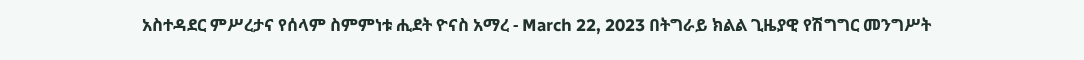አስተዳደር ምሥረታና የሰላም ስምምነቱ ሒደት ዮናስ አማረ - March 22, 2023 በትግራይ ክልል ጊዜያዊ የሽግግር መንግሥት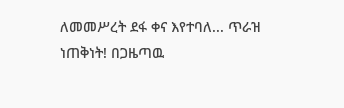ለመመሥረት ደፋ ቀና እየተባለ... ጥራዝ ነጠቅነት! በጋዜጣዉ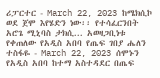ሪፓርተር - March 22, 2023 ከሜክሲኮ ወደ ጀሞ እየሄድን ነው፡፡ የተሳፈርንበት አሮጌ ሚኒባስ ታክሲ... አወዛጋቢነቱ የቀጠለው የአዲስ አበባ የጤፍ ገበያ ሔለን ተስፋዬ - March 22, 2023 ሰሞኑን የአዲስ አበባ ከተማ አስተዳደር በጤፍ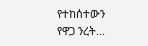የተከሰተውን የዋጋ ንረት...